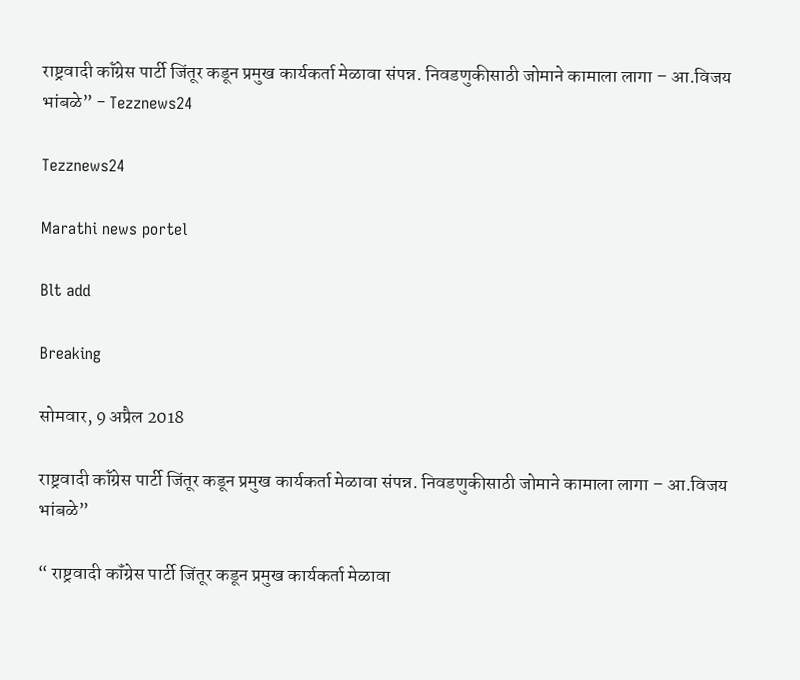राष्ट्रवादी कॉंग्रेस पार्टी जिंतूर कडून प्रमुख कार्यकर्ता मेळावा संपन्न. निवडणुकीसाठी जोमाने कामाला लागा – आ.विजय भांबळे” - Tezznews24

Tezznews24

Marathi news portel

Blt add

Breaking

सोमवार, 9 अप्रैल 2018

राष्ट्रवादी कॉंग्रेस पार्टी जिंतूर कडून प्रमुख कार्यकर्ता मेळावा संपन्न. निवडणुकीसाठी जोमाने कामाला लागा – आ.विजय भांबळे”

“ राष्ट्रवादी कॉंग्रेस पार्टी जिंतूर कडून प्रमुख कार्यकर्ता मेळावा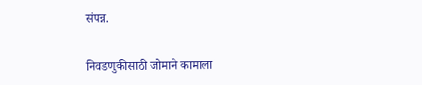संपन्न.


निवडणुकीसाठी जोमाने कामाला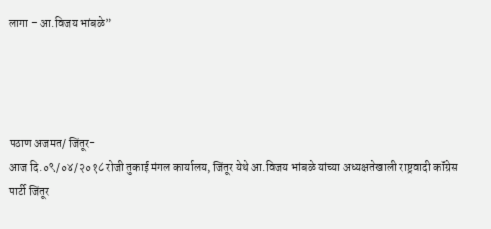लागा – आ.विजय भांबळे”




पठाण अजमत/ जिंतूर-
आज दि.०९/०४/२०१८ रोजी तुकाई मंगल कार्यालय, जिंतूर येथे आ.विजय भांबळे यांच्या अध्यक्षतेखाली राष्ट्रवादी कॉंग्रेस पार्टी जिंतूर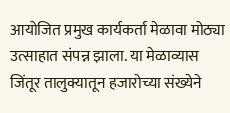आयोजित प्रमुख कार्यकर्ता मेळावा मोठ्या उत्साहात संपन्न झाला. या मेळाव्यास जिंतूर तालुक्यातून हजारोच्या संख्येने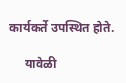कार्यकर्ते उपस्थित होते.

     यावेळी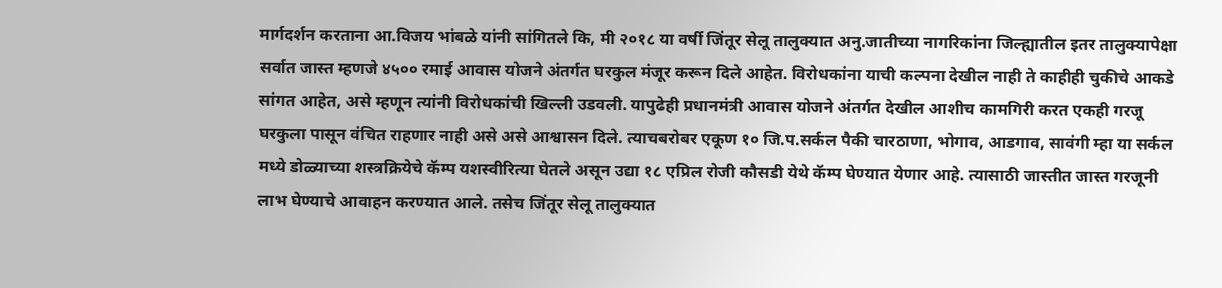मार्गदर्शन करताना आ.विजय भांबळे यांनी सांगितले कि, मी २०१८ या वर्षी जिंतूर सेलू तालुक्यात अनु.जातीच्या नागरिकांना जिल्ह्यातील इतर तालुक्यापेक्षा सर्वात जास्त म्हणजे ४५०० रमाई आवास योजने अंतर्गत घरकुल मंजूर करून दिले आहेत. विरोधकांना याची कल्पना देखील नाही ते काहीही चुकीचे आकडे सांगत आहेत, असे म्हणून त्यांनी विरोधकांची खिल्ली उडवली. यापुढेही प्रधानमंत्री आवास योजने अंतर्गत देखील आशीच कामगिरी करत एकही गरजू घरकुला पासून वंचित राहणार नाही असे असे आश्वासन दिले. त्याचबरोबर एकूण १० जि.प.सर्कल पैकी चारठाणा, भोगाव, आडगाव, सावंगी म्हा या सर्कल मध्ये डोळ्याच्या शस्त्रक्रियेचे कॅम्प यशस्वीरित्या घेतले असून उद्या १८ एप्रिल रोजी कौसडी येथे कॅम्प घेण्यात येणार आहे. त्यासाठी जास्तीत जास्त गरजूनी लाभ घेण्याचे आवाहन करण्यात आले. तसेच जिंतूर सेलू तालुक्यात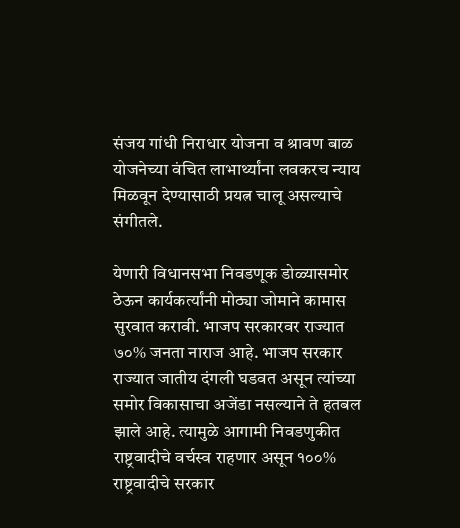संजय गांधी निराधार योजना व श्रावण बाळ योजनेच्या वंचित लाभार्थ्यांना लवकरच न्याय मिळवून देण्यासाठी प्रयत्न चालू असल्याचे संगीतले.

येणारी विधानसभा निवडणूक डोळ्यासमोर ठेऊन कार्यकर्त्यांनी मोठ्या जोमाने कामास सुरवात करावी. भाजप सरकारवर राज्यात ७०% जनता नाराज आहे. भाजप सरकार राज्यात जातीय दंगली घडवत असून त्यांच्या समोर विकासाचा अजेंडा नसल्याने ते हतबल झाले आहे. त्यामुळे आगामी निवडणुकीत राष्ट्रवादीचे वर्चस्व राहणार असून १००% राष्ट्रवादीचे सरकार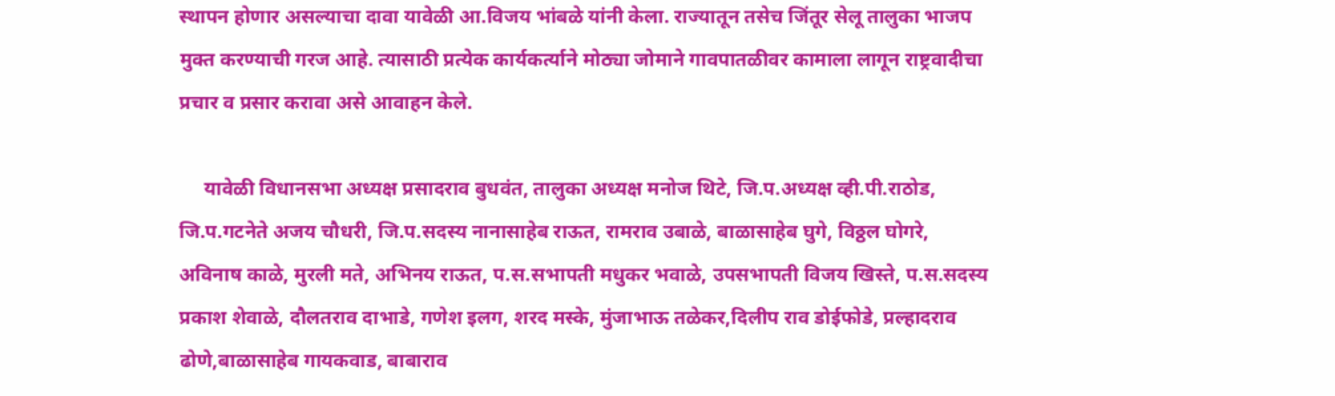स्थापन होणार असल्याचा दावा यावेळी आ.विजय भांबळे यांनी केला. राज्यातून तसेच जिंतूर सेलू तालुका भाजप मुक्त करण्याची गरज आहे. त्यासाठी प्रत्येक कार्यकर्त्याने मोठ्या जोमाने गावपातळीवर कामाला लागून राष्ट्रवादीचा प्रचार व प्रसार करावा असे आवाहन केले.

     यावेळी विधानसभा अध्यक्ष प्रसादराव बुधवंत, तालुका अध्यक्ष मनोज थिटे, जि.प.अध्यक्ष व्ही.पी.राठोड, जि.प.गटनेते अजय चौधरी, जि.प.सदस्य नानासाहेब राऊत, रामराव उबाळे, बाळासाहेब घुगे, विठ्ठल घोगरे, अविनाष काळे, मुरली मते, अभिनय राऊत, प.स.सभापती मधुकर भवाळे, उपसभापती विजय खिस्ते, प.स.सदस्य प्रकाश शेवाळे, दौलतराव दाभाडे, गणेश इलग, शरद मस्के, मुंजाभाऊ तळेकर,दिलीप राव डोईफोडे, प्रल्हादराव ढोणे,बाळासाहेब गायकवाड, बाबाराव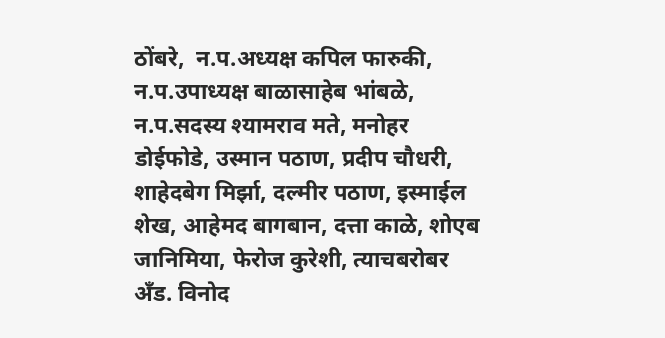ठोंबरे,  न.प.अध्यक्ष कपिल फारुकी, न.प.उपाध्यक्ष बाळासाहेब भांबळे, न.प.सदस्य श्यामराव मते, मनोहर डोईफोडे, उस्मान पठाण, प्रदीप चौधरी, शाहेदबेग मिर्झा, दल्मीर पठाण, इस्माईल शेख, आहेमद बागबान, दत्ता काळे, शोएब जानिमिया, फेरोज कुरेशी, त्याचबरोबर  अँड. विनोद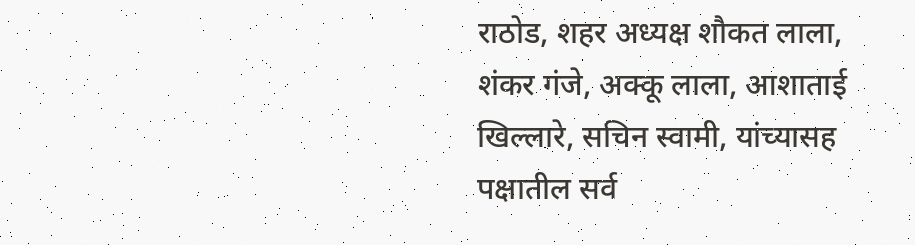राठोड, शहर अध्यक्ष शौकत लाला, शंकर गंजे, अक्कू लाला, आशाताई खिल्लारे, सचिन स्वामी, यांच्यासह पक्षातील सर्व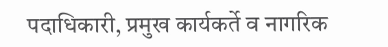पदाधिकारी, प्रमुख कार्यकर्ते व नागरिक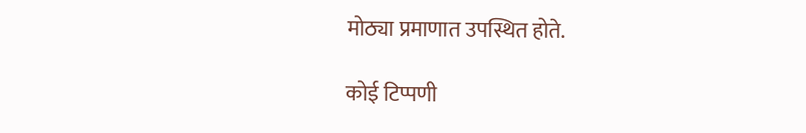मोठ्या प्रमाणात उपस्थित होते.

कोई टिप्पणी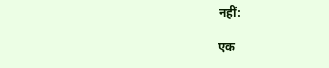नहीं:

एक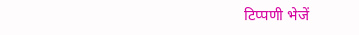टिप्पणी भेजें